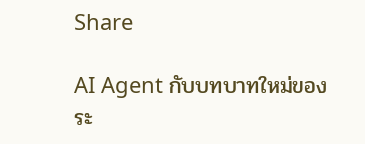Share

AI Agent กับบทบาทใหม่ของระ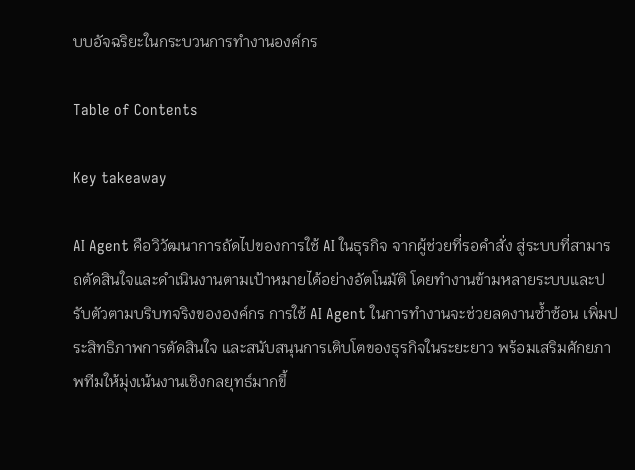บบอัจฉริยะในกระบวนการทำงานองค์กร

Table of Contents

Key takeaway

AI Agent คือวิวัฒนาการถัดไปของการใช้ AI ในธุรกิจ จากผู้ช่วยที่รอคำสั่ง สู่ระบบที่สามารถตัดสินใจและดำเนินงานตามเป้าหมายได้อย่างอัตโนมัติ โดยทำงานข้ามหลายระบบและปรับตัวตามบริบทจริงขององค์กร การใช้ AI Agent ในการทำงานจะช่วยลดงานซ้ำซ้อน เพิ่มประสิทธิภาพการตัดสินใจ และสนับสนุนการเติบโตของธุรกิจในระยะยาว พร้อมเสริมศักยภาพทีมให้มุ่งเน้นงานเชิงกลยุทธ์มากขึ้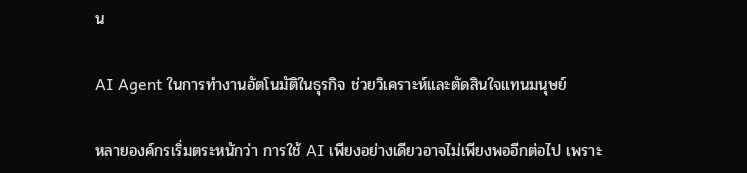น

AI Agent ในการทำงานอัตโนมัติในธุรกิจ ช่วยวิเคราะห์และตัดสินใจแทนมนุษย์

หลายองค์กรเริ่มตระหนักว่า การใช้ AI เพียงอย่างเดียวอาจไม่เพียงพออีกต่อไป เพราะ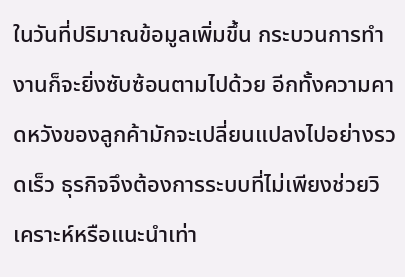ในวันที่ปริมาณข้อมูลเพิ่มขึ้น กระบวนการทำงานก็จะยิ่งซับซ้อนตามไปด้วย อีกทั้งความคาดหวังของลูกค้ามักจะเปลี่ยนแปลงไปอย่างรวดเร็ว ธุรกิจจึงต้องการระบบที่ไม่เพียงช่วยวิเคราะห์หรือแนะนำเท่า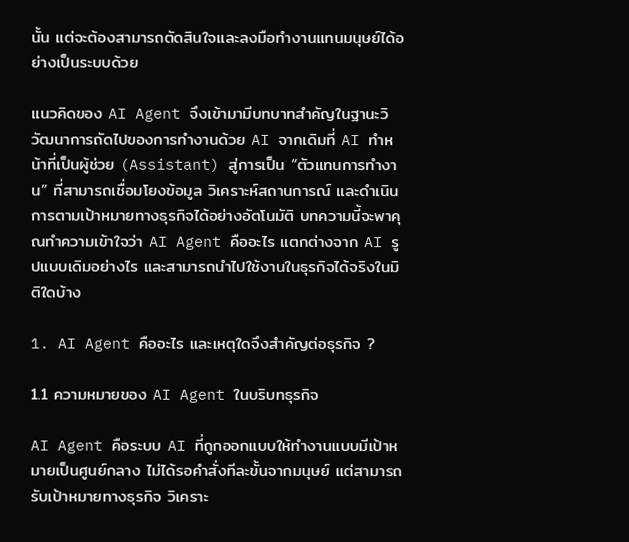นั้น แต่จะต้องสามารถตัดสินใจและลงมือทำงานแทนมนุษย์ได้อย่างเป็นระบบด้วย

แนวคิดของ AI Agent จึงเข้ามามีบทบาทสำคัญในฐานะวิวัฒนาการถัดไปของการทำงานด้วย AI จากเดิมที่ AI ทำหน้าที่เป็นผู้ช่วย (Assistant) สู่การเป็น “ตัวแทนการทำงาน” ที่สามารถเชื่อมโยงข้อมูล วิเคราะห์สถานการณ์ และดำเนินการตามเป้าหมายทางธุรกิจได้อย่างอัตโนมัติ บทความนี้จะพาคุณทำความเข้าใจว่า AI Agent คืออะไร แตกต่างจาก AI รูปแบบเดิมอย่างไร และสามารถนำไปใช้งานในธุรกิจได้จริงในมิติใดบ้าง

1. AI Agent คืออะไร และเหตุใดจึงสำคัญต่อธุรกิจ ?

1.1 ความหมายของ AI Agent ในบริบทธุรกิจ

AI Agent คือระบบ AI ที่ถูกออกแบบให้ทำงานแบบมีเป้าหมายเป็นศูนย์กลาง ไม่ได้รอคำสั่งทีละขั้นจากมนุษย์ แต่สามารถรับเป้าหมายทางธุรกิจ วิเคราะ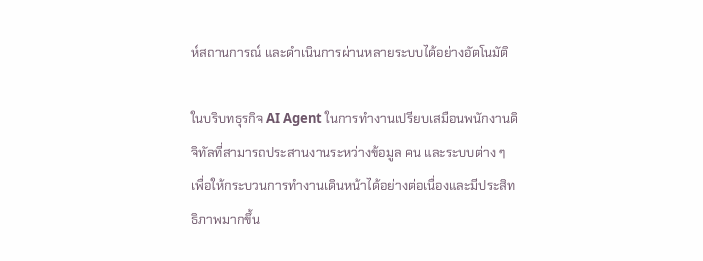ห์สถานการณ์ และดำเนินการผ่านหลายระบบได้อย่างอัตโนมัติ

ในบริบทธุรกิจ AI Agent ในการทำงานเปรียบเสมือนพนักงานดิจิทัลที่สามารถประสานงานระหว่างข้อมูล คน และระบบต่าง ๆ เพื่อให้กระบวนการทำงานเดินหน้าได้อย่างต่อเนื่องและมีประสิทธิภาพมากขึ้น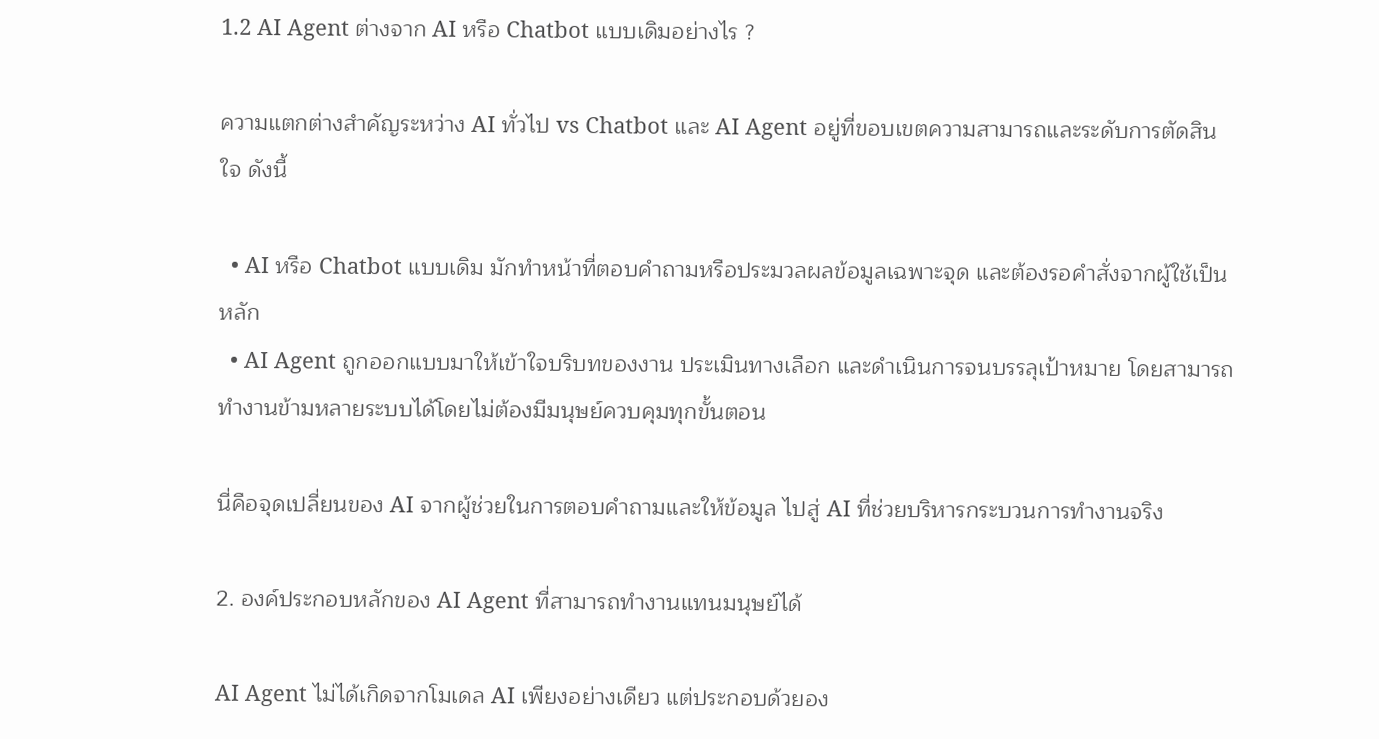1.2 AI Agent ต่างจาก AI หรือ Chatbot แบบเดิมอย่างไร ?

ความแตกต่างสำคัญระหว่าง AI ทั่วไป vs Chatbot และ AI Agent อยู่ที่ขอบเขตความสามารถและระดับการตัดสินใจ ดังนี้

  • AI หรือ Chatbot แบบเดิม มักทำหน้าที่ตอบคำถามหรือประมวลผลข้อมูลเฉพาะจุด และต้องรอคำสั่งจากผู้ใช้เป็นหลัก
  • AI Agent ถูกออกแบบมาให้เข้าใจบริบทของงาน ประเมินทางเลือก และดำเนินการจนบรรลุเป้าหมาย โดยสามารถทำงานข้ามหลายระบบได้โดยไม่ต้องมีมนุษย์ควบคุมทุกขั้นตอน

นี่คือจุดเปลี่ยนของ AI จากผู้ช่วยในการตอบคำถามและให้ข้อมูล ไปสู่ AI ที่ช่วยบริหารกระบวนการทำงานจริง

2. องค์ประกอบหลักของ AI Agent ที่สามารถทำงานแทนมนุษย์ได้

AI Agent ไม่ได้เกิดจากโมเดล AI เพียงอย่างเดียว แต่ประกอบด้วยอง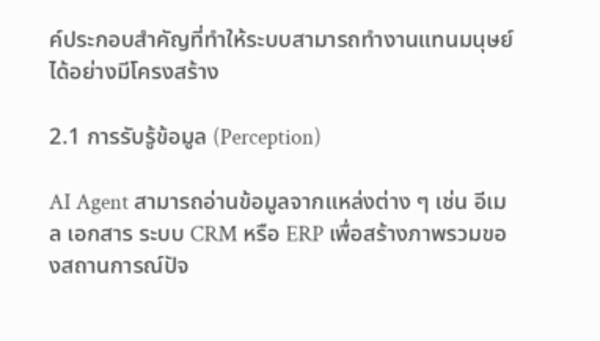ค์ประกอบสำคัญที่ทำให้ระบบสามารถทำงานแทนมนุษย์ได้อย่างมีโครงสร้าง

2.1 การรับรู้ข้อมูล (Perception)

AI Agent สามารถอ่านข้อมูลจากแหล่งต่าง ๆ เช่น อีเมล เอกสาร ระบบ CRM หรือ ERP เพื่อสร้างภาพรวมของสถานการณ์ปัจ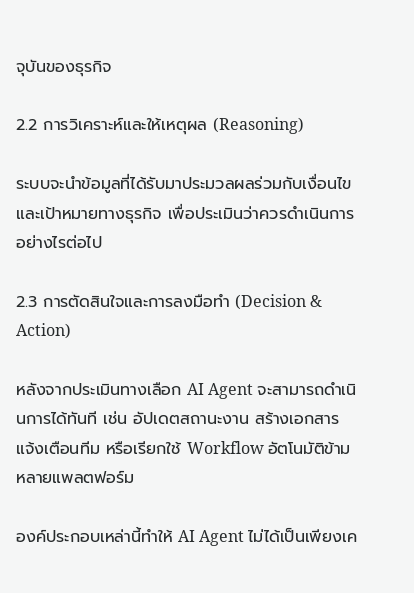จุบันของธุรกิจ

2.2 การวิเคราะห์และให้เหตุผล (Reasoning)

ระบบจะนำข้อมูลที่ได้รับมาประมวลผลร่วมกับเงื่อนไขและเป้าหมายทางธุรกิจ เพื่อประเมินว่าควรดำเนินการอย่างไรต่อไป

2.3 การตัดสินใจและการลงมือทำ (Decision & Action)

หลังจากประเมินทางเลือก AI Agent จะสามารถดำเนินการได้ทันที เช่น อัปเดตสถานะงาน สร้างเอกสาร แจ้งเตือนทีม หรือเรียกใช้ Workflow อัตโนมัติข้ามหลายแพลตฟอร์ม

องค์ประกอบเหล่านี้ทำให้ AI Agent ไม่ได้เป็นเพียงเค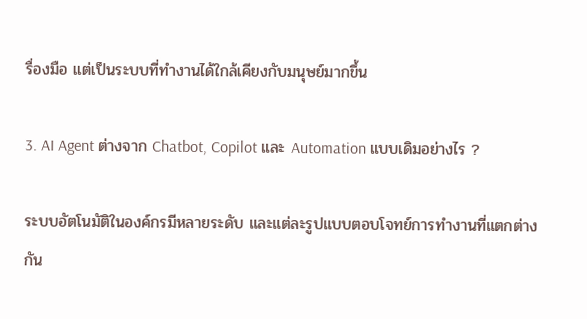รื่องมือ แต่เป็นระบบที่ทำงานได้ใกล้เคียงกับมนุษย์มากขึ้น

3. AI Agent ต่างจาก Chatbot, Copilot และ Automation แบบเดิมอย่างไร ?

ระบบอัตโนมัติในองค์กรมีหลายระดับ และแต่ละรูปแบบตอบโจทย์การทำงานที่แตกต่างกัน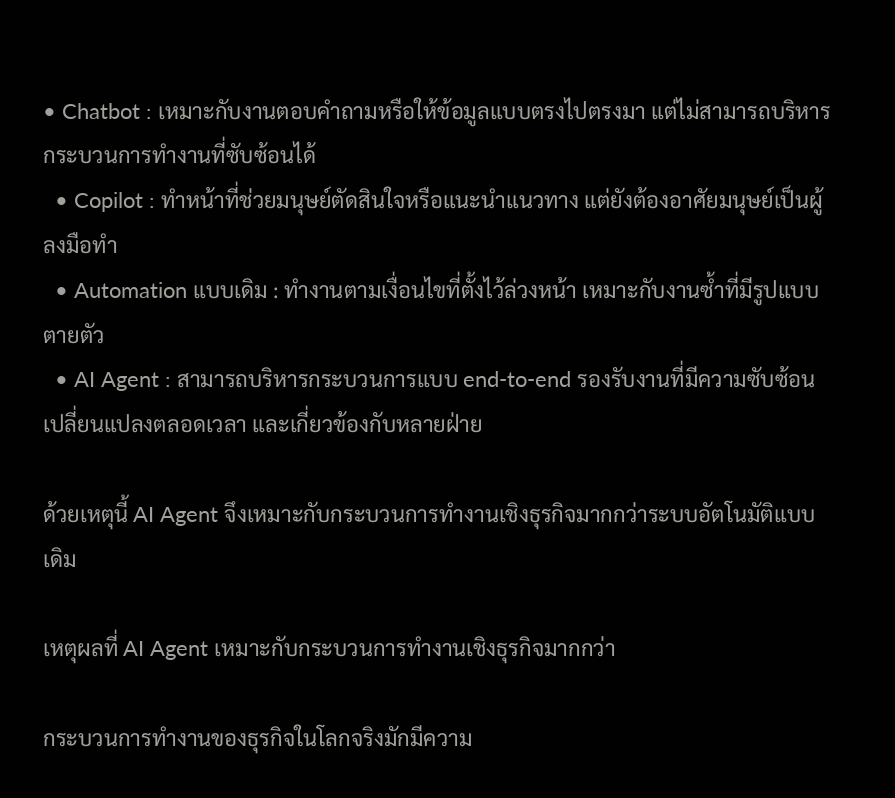• Chatbot : เหมาะกับงานตอบคำถามหรือให้ข้อมูลแบบตรงไปตรงมา แต่ไม่สามารถบริหารกระบวนการทำงานที่ซับซ้อนได้
  • Copilot : ทำหน้าที่ช่วยมนุษย์ตัดสินใจหรือแนะนำแนวทาง แต่ยังต้องอาศัยมนุษย์เป็นผู้ลงมือทำ
  • Automation แบบเดิม : ทำงานตามเงื่อนไขที่ตั้งไว้ล่วงหน้า เหมาะกับงานซ้ำที่มีรูปแบบตายตัว
  • AI Agent : สามารถบริหารกระบวนการแบบ end-to-end รองรับงานที่มีความซับซ้อน เปลี่ยนแปลงตลอดเวลา และเกี่ยวข้องกับหลายฝ่าย

ด้วยเหตุนี้ AI Agent จึงเหมาะกับกระบวนการทำงานเชิงธุรกิจมากกว่าระบบอัตโนมัติแบบเดิม

เหตุผลที่ AI Agent เหมาะกับกระบวนการทำงานเชิงธุรกิจมากกว่า

กระบวนการทำงานของธุรกิจในโลกจริงมักมีความ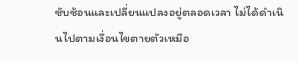ซับซ้อนและเปลี่ยนแปลงอยู่ตลอดเวลา ไม่ได้ดำเนินไปตามเงื่อนไขตายตัวเหมือ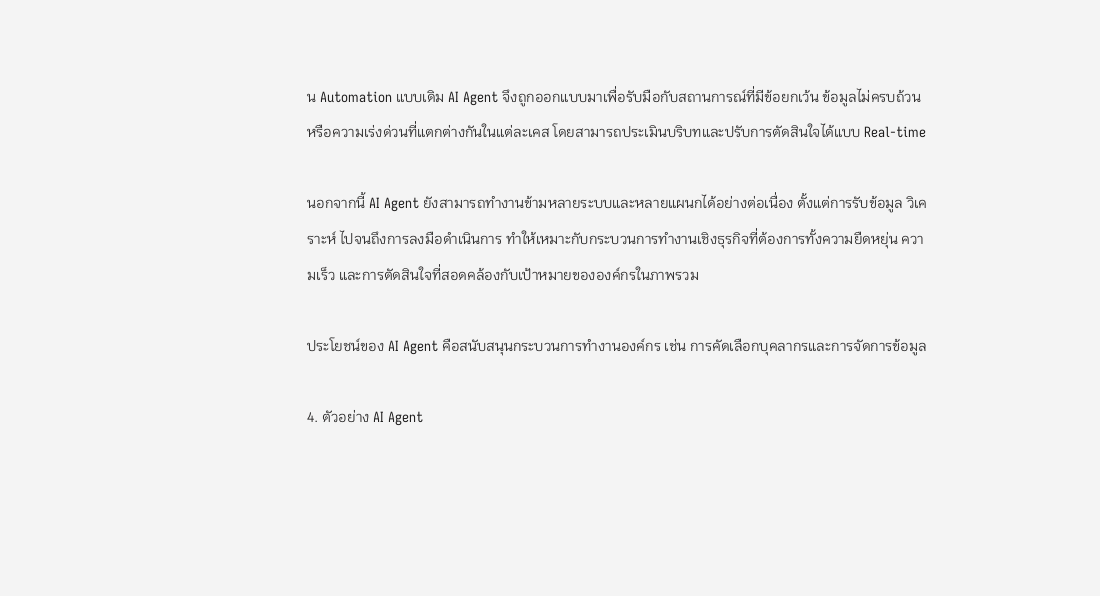น Automation แบบเดิม AI Agent จึงถูกออกแบบมาเพื่อรับมือกับสถานการณ์ที่มีข้อยกเว้น ข้อมูลไม่ครบถ้วน หรือความเร่งด่วนที่แตกต่างกันในแต่ละเคส โดยสามารถประเมินบริบทและปรับการตัดสินใจได้แบบ Real-time

นอกจากนี้ AI Agent ยังสามารถทำงานข้ามหลายระบบและหลายแผนกได้อย่างต่อเนื่อง ตั้งแต่การรับข้อมูล วิเคราะห์ ไปจนถึงการลงมือดำเนินการ ทำให้เหมาะกับกระบวนการทำงานเชิงธุรกิจที่ต้องการทั้งความยืดหยุ่น ความเร็ว และการตัดสินใจที่สอดคล้องกับเป้าหมายขององค์กรในภาพรวม

ประโยชน์ของ AI Agent คือสนับสนุนกระบวนการทำงานองค์กร เช่น การคัดเลือกบุคลากรและการจัดการข้อมูล

4. ตัวอย่าง AI Agent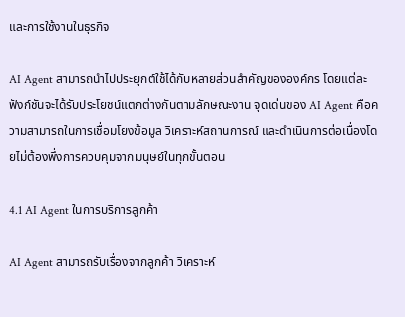และการใช้งานในธุรกิจ

AI Agent สามารถนำไปประยุกต์ใช้ได้กับหลายส่วนสำคัญขององค์กร โดยแต่ละฟังก์ชันจะได้รับประโยชน์แตกต่างกันตามลักษณะงาน จุดเด่นของ AI Agent คือความสามารถในการเชื่อมโยงข้อมูล วิเคราะห์สถานการณ์ และดำเนินการต่อเนื่องโดยไม่ต้องพึ่งการควบคุมจากมนุษย์ในทุกขั้นตอน

4.1 AI Agent ในการบริการลูกค้า

AI Agent สามารถรับเรื่องจากลูกค้า วิเคราะห์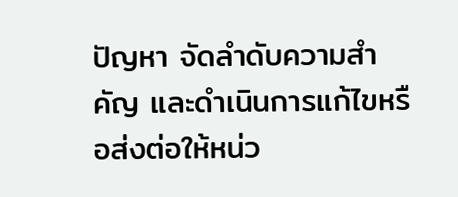ปัญหา จัดลำดับความสำคัญ และดำเนินการแก้ไขหรือส่งต่อให้หน่ว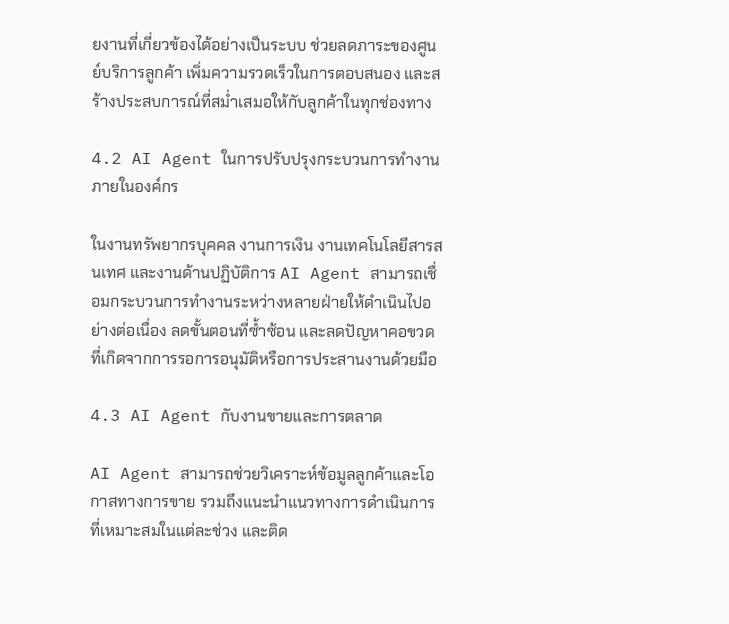ยงานที่เกี่ยวข้องได้อย่างเป็นระบบ ช่วยลดภาระของศูนย์บริการลูกค้า เพิ่มความรวดเร็วในการตอบสนอง และสร้างประสบการณ์ที่สม่ำเสมอให้กับลูกค้าในทุกช่องทาง

4.2 AI Agent ในการปรับปรุงกระบวนการทำงานภายในองค์กร

ในงานทรัพยากรบุคคล งานการเงิน งานเทคโนโลยีสารสนเทศ และงานด้านปฏิบัติการ AI Agent สามารถเชื่อมกระบวนการทำงานระหว่างหลายฝ่ายให้ดำเนินไปอย่างต่อเนื่อง ลดขั้นตอนที่ซ้ำซ้อน และลดปัญหาคอขวดที่เกิดจากการรอการอนุมัติหรือการประสานงานด้วยมือ

4.3 AI Agent กับงานขายและการตลาด

AI Agent สามารถช่วยวิเคราะห์ข้อมูลลูกค้าและโอกาสทางการขาย รวมถึงแนะนำแนวทางการดำเนินการที่เหมาะสมในแต่ละช่วง และติด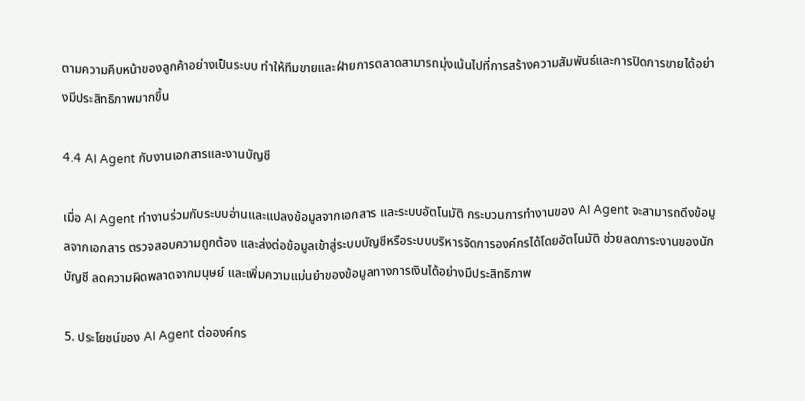ตามความคืบหน้าของลูกค้าอย่างเป็นระบบ ทำให้ทีมขายและฝ่ายการตลาดสามารถมุ่งเน้นไปที่การสร้างความสัมพันธ์และการปิดการขายได้อย่างมีประสิทธิภาพมากขึ้น

4.4 AI Agent กับงานเอกสารและงานบัญชี

เมื่อ AI Agent ทำงานร่วมกับระบบอ่านและแปลงข้อมูลจากเอกสาร และระบบอัตโนมัติ กระบวนการทำงานของ AI Agent จะสามารถดึงข้อมูลจากเอกสาร ตรวจสอบความถูกต้อง และส่งต่อข้อมูลเข้าสู่ระบบบัญชีหรือระบบบริหารจัดการองค์กรได้โดยอัตโนมัติ ช่วยลดภาระงานของนักบัญชี ลดความผิดพลาดจากมนุษย์ และเพิ่มความแม่นยำของข้อมูลทางการเงินได้อย่างมีประสิทธิภาพ

5. ประโยชน์ของ AI Agent ต่อองค์กร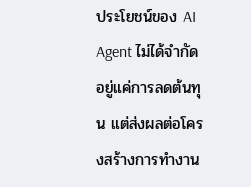ประโยชน์ของ AI Agent ไม่ได้จำกัดอยู่แค่การลดต้นทุน แต่ส่งผลต่อโครงสร้างการทำงาน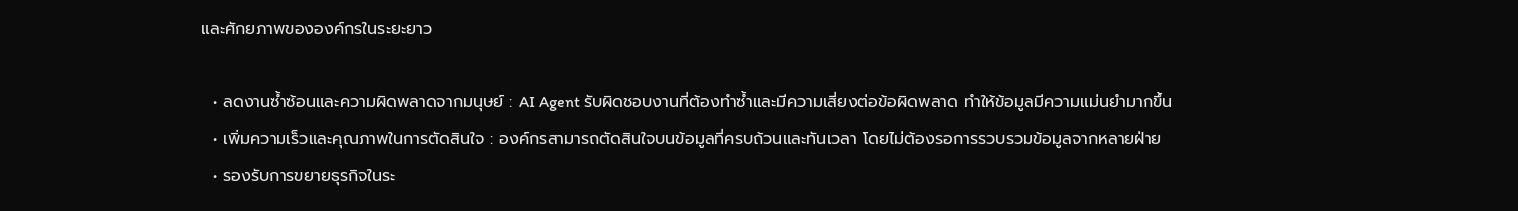และศักยภาพขององค์กรในระยะยาว

  • ลดงานซ้ำซ้อนและความผิดพลาดจากมนุษย์ : AI Agent รับผิดชอบงานที่ต้องทำซ้ำและมีความเสี่ยงต่อข้อผิดพลาด ทำให้ข้อมูลมีความแม่นยำมากขึ้น
  • เพิ่มความเร็วและคุณภาพในการตัดสินใจ : องค์กรสามารถตัดสินใจบนข้อมูลที่ครบถ้วนและทันเวลา โดยไม่ต้องรอการรวบรวมข้อมูลจากหลายฝ่าย
  • รองรับการขยายธุรกิจในระ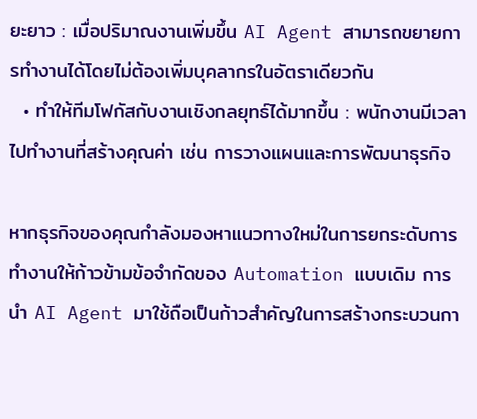ยะยาว : เมื่อปริมาณงานเพิ่มขึ้น AI Agent สามารถขยายการทำงานได้โดยไม่ต้องเพิ่มบุคลากรในอัตราเดียวกัน
  • ทำให้ทีมโฟกัสกับงานเชิงกลยุทธ์ได้มากขึ้น : พนักงานมีเวลาไปทำงานที่สร้างคุณค่า เช่น การวางแผนและการพัฒนาธุรกิจ

หากธุรกิจของคุณกำลังมองหาแนวทางใหม่ในการยกระดับการทำงานให้ก้าวข้ามข้อจำกัดของ Automation แบบเดิม การนำ AI Agent มาใช้ถือเป็นก้าวสำคัญในการสร้างกระบวนกา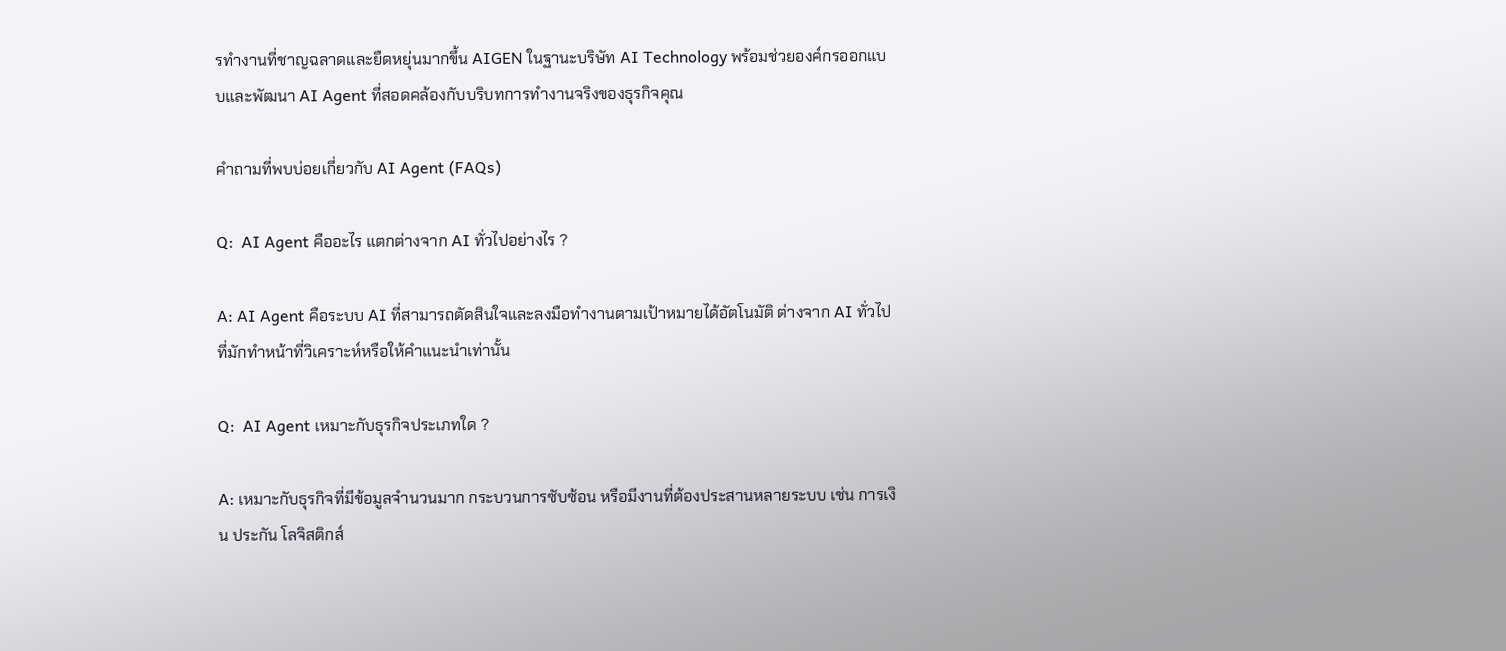รทำงานที่ชาญฉลาดและยืดหยุ่นมากขึ้น AIGEN ในฐานะบริษัท AI Technology พร้อมช่วยองค์กรออกแบบและพัฒนา AI Agent ที่สอดคล้องกับบริบทการทำงานจริงของธุรกิจคุณ

คำถามที่พบบ่อยเกี่ยวกับ AI Agent (FAQs)

Q:  AI Agent คืออะไร แตกต่างจาก AI ทั่วไปอย่างไร ?

A: AI Agent คือระบบ AI ที่สามารถตัดสินใจและลงมือทำงานตามเป้าหมายได้อัตโนมัติ ต่างจาก AI ทั่วไปที่มักทำหน้าที่วิเคราะห์หรือให้คำแนะนำเท่านั้น

Q:  AI Agent เหมาะกับธุรกิจประเภทใด ?

A: เหมาะกับธุรกิจที่มีข้อมูลจำนวนมาก กระบวนการซับซ้อน หรือมีงานที่ต้องประสานหลายระบบ เช่น การเงิน ประกัน โลจิสติกส์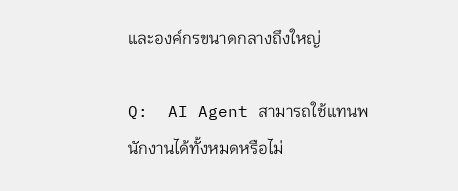และองค์กรขนาดกลางถึงใหญ่

Q:  AI Agent สามารถใช้แทนพนักงานได้ทั้งหมดหรือไม่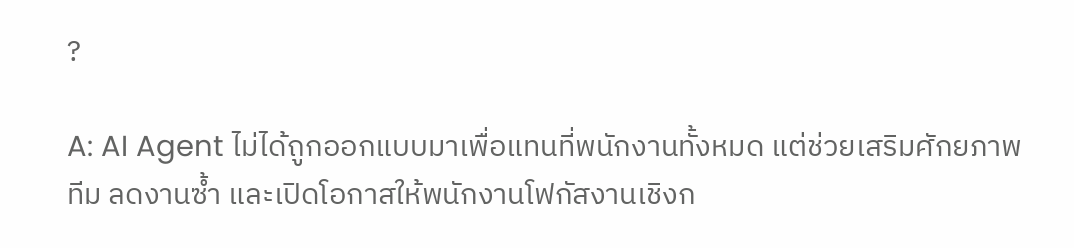?

A: AI Agent ไม่ได้ถูกออกแบบมาเพื่อแทนที่พนักงานทั้งหมด แต่ช่วยเสริมศักยภาพทีม ลดงานซ้ำ และเปิดโอกาสให้พนักงานโฟกัสงานเชิงก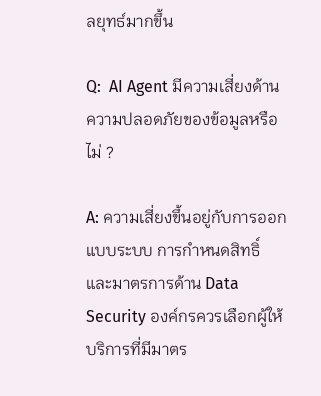ลยุทธ์มากขึ้น

Q:  AI Agent มีความเสี่ยงด้านความปลอดภัยของข้อมูลหรือไม่ ?

A: ความเสี่ยงขึ้นอยู่กับการออกแบบระบบ การกำหนดสิทธิ์ และมาตรการด้าน Data Security องค์กรควรเลือกผู้ให้บริการที่มีมาตร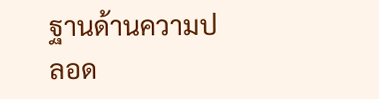ฐานด้านความปลอด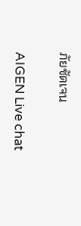ภัยชัดเจน

AIGEN Live chat